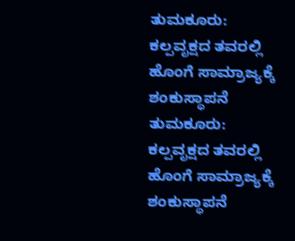ತುಮಕೂರು: ಕಲ್ಪವೃಕ್ಷದ ತವರಲ್ಲಿ ಹೊಂಗೆ ಸಾಮ್ರಾಜ್ಯಕ್ಕೆ ಶಂಕುಸ್ಥಾಪನೆ
ತುಮಕೂರು: ಕಲ್ಪವೃಕ್ಷದ ತವರಲ್ಲಿ ಹೊಂಗೆ ಸಾಮ್ರಾಜ್ಯಕ್ಕೆ ಶಂಕುಸ್ಥಾಪನೆ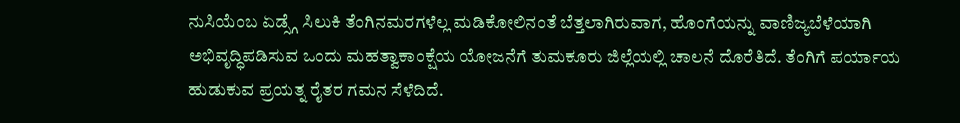ನುಸಿಯೆಂಬ ಏಡ್ಸ್ಗೆ ಸಿಲುಕಿ ತೆಂಗಿನಮರಗಳೆಲ್ಲ ಮಡಿಕೋಲಿನಂತೆ ಬೆತ್ತಲಾಗಿರುವಾಗ, ಹೊಂಗೆಯನ್ನು ವಾಣಿಜ್ಯಬೆಳೆಯಾಗಿ ಅಭಿವೃದ್ಧಿಪಡಿಸುವ ಒಂದು ಮಹತ್ವಾಕಾಂಕ್ಷೆಯ ಯೋಜನೆಗೆ ತುಮಕೂರು ಜಿಲ್ಲೆಯಲ್ಲಿ ಚಾಲನೆ ದೊರೆತಿದೆ. ತೆಂಗಿಗೆ ಪರ್ಯಾಯ ಹುಡುಕುವ ಪ್ರಯತ್ನ ರೈತರ ಗಮನ ಸೆಳೆದಿದೆ.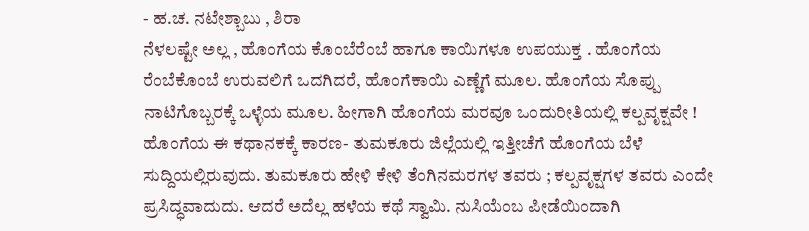- ಹ.ಚ. ನಟೇಶ್ಬಾಬು , ಶಿರಾ
ನೆಳಲಷ್ಟೇ ಅಲ್ಲ , ಹೊಂಗೆಯ ಕೊಂಬೆರೆಂಬೆ ಹಾಗೂ ಕಾಯಿಗಳೂ ಉಪಯುಕ್ತ . ಹೊಂಗೆಯ ರೆಂಬೆಕೊಂಬೆ ಉರುವಲಿಗೆ ಒದಗಿದರೆ, ಹೊಂಗೆಕಾಯಿ ಎಣ್ಣೆಗೆ ಮೂಲ. ಹೊಂಗೆಯ ಸೊಪ್ಪು ನಾಟಿಗೊಬ್ಬರಕ್ಕೆ ಒಳ್ಳೆಯ ಮೂಲ. ಹೀಗಾಗಿ ಹೊಂಗೆಯ ಮರವೂ ಒಂದುರೀತಿಯಲ್ಲಿ ಕಲ್ಪವೃಕ್ಷವೇ !
ಹೊಂಗೆಯ ಈ ಕಥಾನಕಕ್ಕೆ ಕಾರಣ- ತುಮಕೂರು ಜಿಲ್ಲೆಯಲ್ಲಿ ಇತ್ತೀಚೆಗೆ ಹೊಂಗೆಯ ಬೆಳೆ ಸುದ್ದಿಯಲ್ಲಿರುವುದು. ತುಮಕೂರು ಹೇಳಿ ಕೇಳಿ ತೆಂಗಿನಮರಗಳ ತವರು ; ಕಲ್ಪವೃಕ್ಷಗಳ ತವರು ಎಂದೇ ಪ್ರಸಿದ್ಧವಾದುದು. ಆದರೆ ಅದೆಲ್ಲ ಹಳೆಯ ಕಥೆ ಸ್ವಾಮಿ. ನುಸಿಯೆಂಬ ಪೀಡೆಯಿಂದಾಗಿ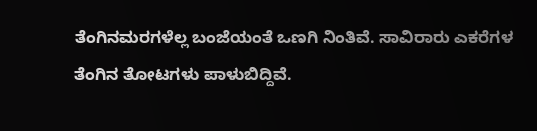ತೆಂಗಿನಮರಗಳೆಲ್ಲ ಬಂಜೆಯಂತೆ ಒಣಗಿ ನಿಂತಿವೆ. ಸಾವಿರಾರು ಎಕರೆಗಳ ತೆಂಗಿನ ತೋಟಗಳು ಪಾಳುಬಿದ್ದಿವೆ.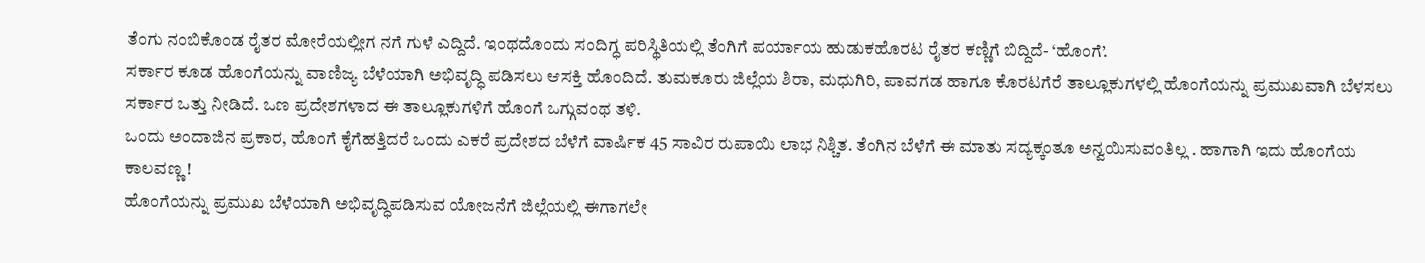ತೆಂಗು ನಂಬಿಕೊಂಡ ರೈತರ ಮೋರೆಯಲ್ಲೀಗ ನಗೆ ಗುಳೆ ಎದ್ದಿದೆ. ಇಂಥದೊಂದು ಸಂದಿಗ್ಧ ಪರಿಸ್ಥಿತಿಯಲ್ಲಿ ತೆಂಗಿಗೆ ಪರ್ಯಾಯ ಹುಡುಕಹೊರಟ ರೈತರ ಕಣ್ಣಿಗೆ ಬಿದ್ದಿದೆ- ‘ಹೊಂಗೆ’.
ಸರ್ಕಾರ ಕೂಡ ಹೊಂಗೆಯನ್ನು ವಾಣಿಜ್ಯ ಬೆಳೆಯಾಗಿ ಅಭಿವೃದ್ಧಿ ಪಡಿಸಲು ಆಸಕ್ತಿ ಹೊಂದಿದೆ. ತುಮಕೂರು ಜಿಲ್ಲೆಯ ಶಿರಾ, ಮಧುಗಿರಿ, ಪಾವಗಡ ಹಾಗೂ ಕೊರಟಗೆರೆ ತಾಲ್ಲೂಕುಗಳಲ್ಲಿ ಹೊಂಗೆಯನ್ನು ಪ್ರಮುಖವಾಗಿ ಬೆಳಸಲು ಸರ್ಕಾರ ಒತ್ತು ನೀಡಿದೆ. ಒಣ ಪ್ರದೇಶಗಳಾದ ಈ ತಾಲ್ಲೂಕುಗಳಿಗೆ ಹೊಂಗೆ ಒಗ್ಗುವಂಥ ತಳಿ.
ಒಂದು ಅಂದಾಜಿನ ಪ್ರಕಾರ, ಹೊಂಗೆ ಕೈಗೆಹತ್ತಿದರೆ ಒಂದು ಎಕರೆ ಪ್ರದೇಶದ ಬೆಳೆಗೆ ವಾರ್ಷಿಕ 45 ಸಾವಿರ ರುಪಾಯಿ ಲಾಭ ನಿಶ್ಚಿತ. ತೆಂಗಿನ ಬೆಳೆಗೆ ಈ ಮಾತು ಸದ್ಯಕ್ಕಂತೂ ಅನ್ವಯಿಸುವಂತಿಲ್ಲ . ಹಾಗಾಗಿ ಇದು ಹೊಂಗೆಯ ಕಾಲವಣ್ಣ !
ಹೊಂಗೆಯನ್ನು ಪ್ರಮುಖ ಬೆಳೆಯಾಗಿ ಅಭಿವೃದ್ಧಿಪಡಿಸುವ ಯೋಜನೆಗೆ ಜಿಲ್ಲೆಯಲ್ಲಿ ಈಗಾಗಲೇ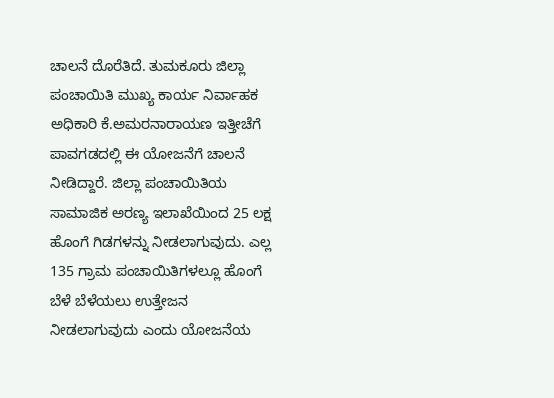ಚಾಲನೆ ದೊರೆತಿದೆ. ತುಮಕೂರು ಜಿಲ್ಲಾ ಪಂಚಾಯಿತಿ ಮುಖ್ಯ ಕಾರ್ಯ ನಿರ್ವಾಹಕ ಅಧಿಕಾರಿ ಕೆ.ಅಮರನಾರಾಯಣ ಇತ್ತೀಚೆಗೆ ಪಾವಗಡದಲ್ಲಿ ಈ ಯೋಜನೆಗೆ ಚಾಲನೆ ನೀಡಿದ್ದಾರೆ. ಜಿಲ್ಲಾ ಪಂಚಾಯಿತಿಯ ಸಾಮಾಜಿಕ ಅರಣ್ಯ ಇಲಾಖೆಯಿಂದ 25 ಲಕ್ಷ ಹೊಂಗೆ ಗಿಡಗಳನ್ನು ನೀಡಲಾಗುವುದು. ಎಲ್ಲ 135 ಗ್ರಾಮ ಪಂಚಾಯಿತಿಗಳಲ್ಲೂ ಹೊಂಗೆ ಬೆಳೆ ಬೆಳೆಯಲು ಉತ್ತೇಜನ ನೀಡಲಾಗುವುದು ಎಂದು ಯೋಜನೆಯ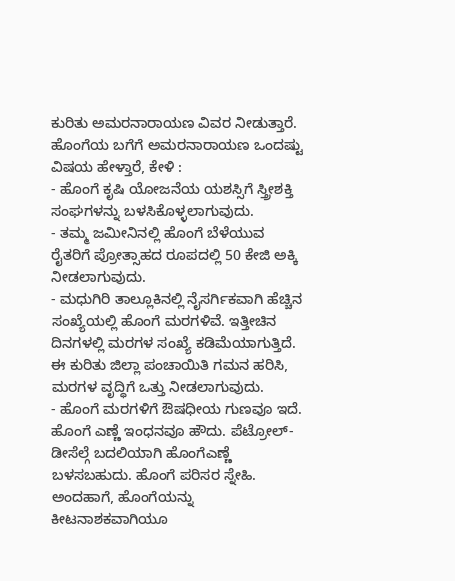ಕುರಿತು ಅಮರನಾರಾಯಣ ವಿವರ ನೀಡುತ್ತಾರೆ.
ಹೊಂಗೆಯ ಬಗೆಗೆ ಅಮರನಾರಾಯಣ ಒಂದಷ್ಟು ವಿಷಯ ಹೇಳ್ತಾರೆ, ಕೇಳಿ :
- ಹೊಂಗೆ ಕೃಷಿ ಯೋಜನೆಯ ಯಶಸ್ಸಿಗೆ ಸ್ತ್ರೀಶಕ್ತಿ ಸಂಘಗಳನ್ನು ಬಳಸಿಕೊಳ್ಳಲಾಗುವುದು.
- ತಮ್ಮ ಜಮೀನಿನಲ್ಲಿ ಹೊಂಗೆ ಬೆಳೆಯುವ ರೈತರಿಗೆ ಪ್ರೋತ್ಸಾಹದ ರೂಪದಲ್ಲಿ 50 ಕೇಜಿ ಅಕ್ಕಿ ನೀಡಲಾಗುವುದು.
- ಮಧುಗಿರಿ ತಾಲ್ಲೂಕಿನಲ್ಲಿ ನೈಸರ್ಗಿಕವಾಗಿ ಹೆಚ್ಚಿನ ಸಂಖ್ಯೆಯಲ್ಲಿ ಹೊಂಗೆ ಮರಗಳಿವೆ. ಇತ್ತೀಚಿನ ದಿನಗಳಲ್ಲಿ ಮರಗಳ ಸಂಖ್ಯೆ ಕಡಿಮೆಯಾಗುತ್ತಿದೆ. ಈ ಕುರಿತು ಜಿಲ್ಲಾ ಪಂಚಾಯಿತಿ ಗಮನ ಹರಿಸಿ, ಮರಗಳ ವೃದ್ಧಿಗೆ ಒತ್ತು ನೀಡಲಾಗುವುದು.
- ಹೊಂಗೆ ಮರಗಳಿಗೆ ಔಷಧೀಯ ಗುಣವೂ ಇದೆ. ಹೊಂಗೆ ಎಣ್ಣೆ ಇಂಧನವೂ ಹೌದು. ಪೆಟ್ರೋಲ್-ಡೀಸೆಲ್ಗೆ ಬದಲಿಯಾಗಿ ಹೊಂಗೆಎಣ್ಣೆ ಬಳಸಬಹುದು. ಹೊಂಗೆ ಪರಿಸರ ಸ್ನೇಹಿ. ಅಂದಹಾಗೆ, ಹೊಂಗೆಯನ್ನು ಕೀಟನಾಶಕವಾಗಿಯೂ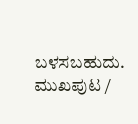ಬಳಸಬಹುದು.
ಮುಖಪುಟ /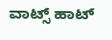ವಾಟ್ಸ್ ಹಾಟ್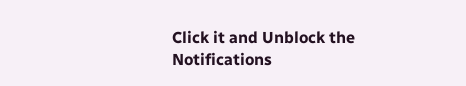Click it and Unblock the Notifications